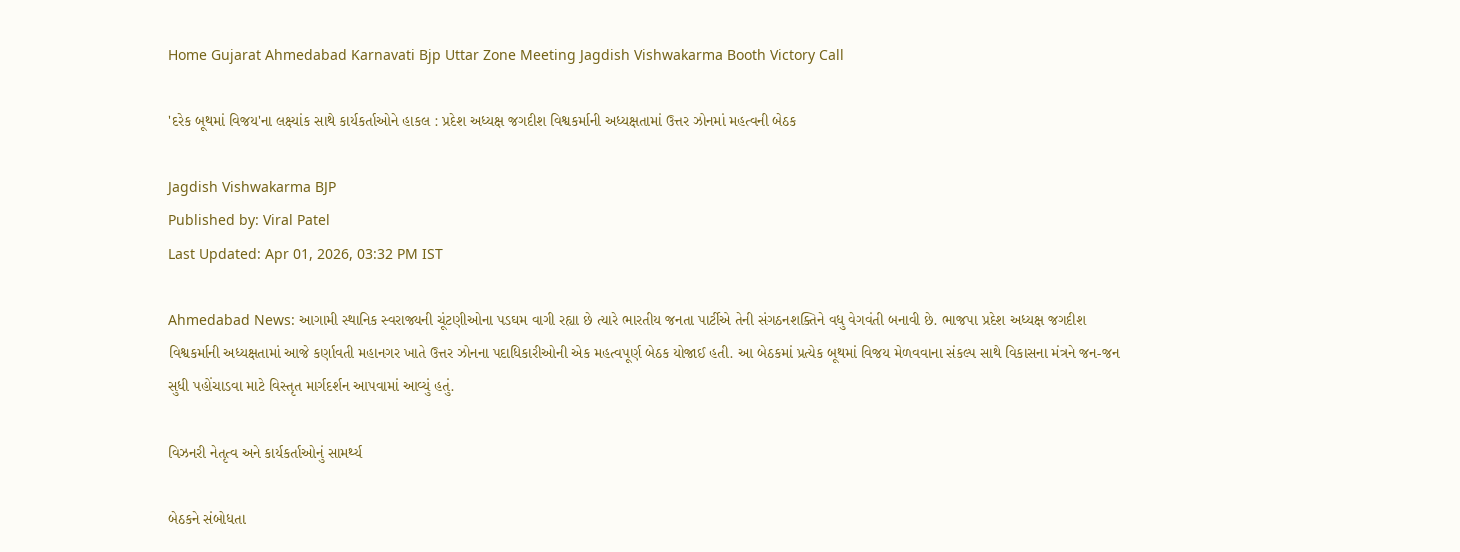Home Gujarat Ahmedabad Karnavati Bjp Uttar Zone Meeting Jagdish Vishwakarma Booth Victory Call

'દરેક બૂથમાં વિજય'ના લક્ષ્યાંક સાથે કાર્યકર્તાઓને હાકલ : પ્રદેશ અધ્યક્ષ જગદીશ વિશ્વકર્માની અધ્યક્ષતામાં ઉત્તર ઝોનમાં મહત્વની બેઠક

Jagdish Vishwakarma BJP
Published by: Viral Patel
Last Updated: Apr 01, 2026, 03:32 PM IST

Ahmedabad News: આગામી સ્થાનિક સ્વરાજ્યની ચૂંટણીઓના પડઘમ વાગી રહ્યા છે ત્યારે ભારતીય જનતા પાર્ટીએ તેની સંગઠનશક્તિને વધુ વેગવંતી બનાવી છે. ભાજપા પ્રદેશ અધ્યક્ષ જગદીશ વિશ્વકર્માની અધ્યક્ષતામાં આજે કર્ણાવતી મહાનગર ખાતે ઉત્તર ઝોનના પદાધિકારીઓની એક મહત્વપૂર્ણ બેઠક યોજાઈ હતી. આ બેઠકમાં પ્રત્યેક બૂથમાં વિજય મેળવવાના સંકલ્પ સાથે વિકાસના મંત્રને જન-જન સુધી પહોંચાડવા માટે વિસ્તૃત માર્ગદર્શન આપવામાં આવ્યું હતું.

વિઝનરી નેતૃત્વ અને કાર્યકર્તાઓનું સામર્થ્ય

બેઠકને સંબોધતા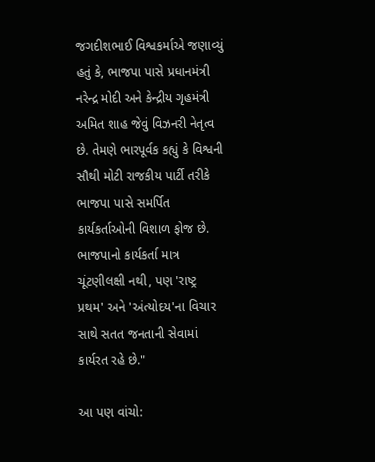જગદીશભાઈ વિશ્વકર્માએ જણાવ્યું હતું કે, ભાજપા પાસે પ્રધાનમંત્રી નરેન્દ્ર મોદી અને કેન્દ્રીય ગૃહમંત્રી અમિત શાહ જેવું વિઝનરી નેતૃત્વ છે. તેમણે ભારપૂર્વક કહ્યું કે વિશ્વની સૌથી મોટી રાજકીય પાર્ટી તરીકે ભાજપા પાસે સમર્પિત કાર્યકર્તાઓની વિશાળ ફોજ છે. ભાજપાનો કાર્યકર્તા માત્ર ચૂંટણીલક્ષી નથી, પણ 'રાષ્ટ્ર પ્રથમ' અને 'અંત્યોદય'ના વિચાર સાથે સતત જનતાની સેવામાં કાર્યરત રહે છે."

આ પણ વાંચો: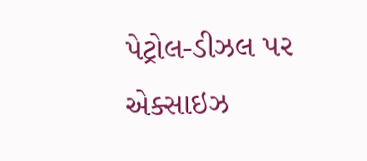પેટ્રોલ-ડીઝલ પર એક્સાઇઝ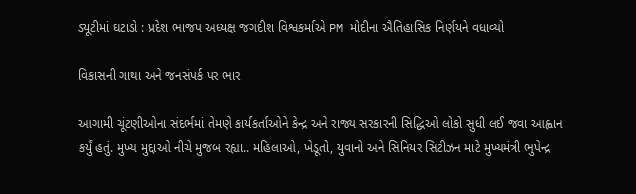ડ્યૂટીમાં ઘટાડો : પ્રદેશ ભાજપ અધ્યક્ષ જગદીશ વિશ્વકર્માએ PM મોદીના ઐતિહાસિક નિર્ણયને વધાવ્યો

વિકાસની ગાથા અને જનસંપર્ક પર ભાર

આગામી ચૂંટણીઓના સંદર્ભમાં તેમણે કાર્યકર્તાઓને કેન્દ્ર અને રાજ્ય સરકારની સિદ્ધિઓ લોકો સુધી લઈ જવા આહ્વાન કર્યું હતું. મુખ્ય મુદ્દાઓ નીચે મુજબ રહ્યા.. મહિલાઓ, ખેડૂતો, યુવાનો અને સિનિયર સિટીઝન માટે મુખ્યમંત્રી ભુપેન્દ્ર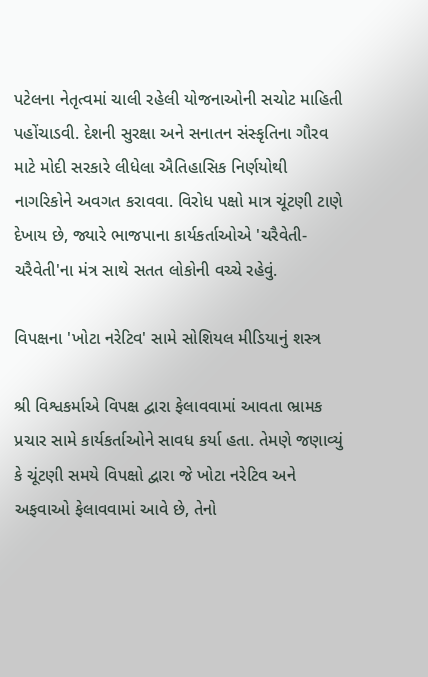પટેલના નેતૃત્વમાં ચાલી રહેલી યોજનાઓની સચોટ માહિતી પહોંચાડવી. દેશની સુરક્ષા અને સનાતન સંસ્કૃતિના ગૌરવ માટે મોદી સરકારે લીધેલા ઐતિહાસિક નિર્ણયોથી નાગરિકોને અવગત કરાવવા. વિરોધ પક્ષો માત્ર ચૂંટણી ટાણે દેખાય છે, જ્યારે ભાજપાના કાર્યકર્તાઓએ 'ચરૈવેતી-ચરૈવેતી'ના મંત્ર સાથે સતત લોકોની વચ્ચે રહેવું.

વિપક્ષના 'ખોટા નરેટિવ' સામે સોશિયલ મીડિયાનું શસ્ત્ર

શ્રી વિશ્વકર્માએ વિપક્ષ દ્વારા ફેલાવવામાં આવતા ભ્રામક પ્રચાર સામે કાર્યકર્તાઓને સાવધ કર્યા હતા. તેમણે જણાવ્યું કે ચૂંટણી સમયે વિપક્ષો દ્વારા જે ખોટા નરેટિવ અને અફવાઓ ફેલાવવામાં આવે છે, તેનો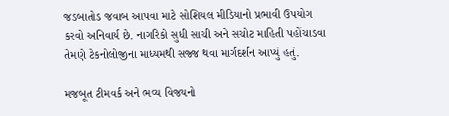જડબાતોડ જવાબ આપવા માટે સોશિયલ મીડિયાનો પ્રભાવી ઉપયોગ કરવો અનિવાર્ય છે. નાગરિકો સુધી સાચી અને સચોટ માહિતી પહોંચાડવા તેમણે ટેકનોલોજીના માધ્યમથી સજ્જ થવા માર્ગદર્શન આપ્યું હતું.

મજબૂત ટીમવર્ક અને ભવ્ય વિજયનો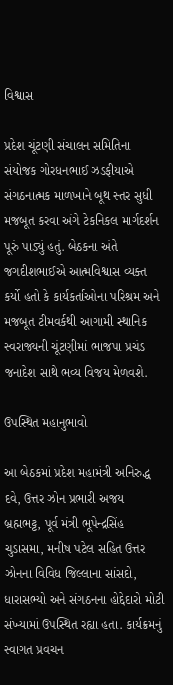વિશ્વાસ

પ્રદેશ ચૂંટણી સંચાલન સમિતિના સંયોજક ગોરધનભાઈ ઝડફીયાએ સંગઠનાત્મક માળખાને બૂથ સ્તર સુધી મજબૂત કરવા અંગે ટેકનિકલ માર્ગદર્શન પૂરું પાડ્યું હતું. બેઠકના અંતે જગદીશભાઈએ આત્મવિશ્વાસ વ્યક્ત કર્યો હતો કે કાર્યકર્તાઓના પરિશ્રમ અને મજબૂત ટીમવર્કથી આગામી સ્થાનિક સ્વરાજ્યની ચૂંટણીમાં ભાજપા પ્રચંડ જનાદેશ સાથે ભવ્ય વિજય મેળવશે.

ઉપસ્થિત મહાનુભાવો

આ બેઠકમાં પ્રદેશ મહામંત્રી અનિરુદ્ધ દવે, ઉત્તર ઝોન પ્રભારી અજય બ્રહ્મભટ્ટ, પૂર્વ મંત્રી ભૂપેન્દ્રસિંહ ચુડાસમા, મનીષ પટેલ સહિત ઉત્તર ઝોનના વિવિધ જિલ્લાના સાંસદો, ધારાસભ્યો અને સંગઠનના હોદ્દેદારો મોટી સંખ્યામાં ઉપસ્થિત રહ્યા હતા. કાર્યક્રમનું સ્વાગત પ્રવચન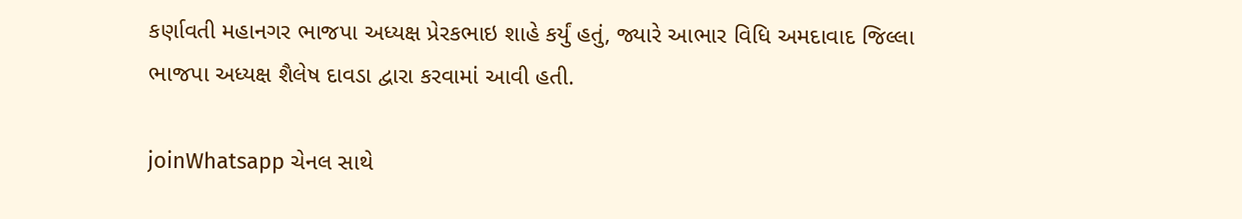કર્ણાવતી મહાનગર ભાજપા અધ્યક્ષ પ્રેરકભાઇ શાહે કર્યું હતું, જ્યારે આભાર વિધિ અમદાવાદ જિલ્લા ભાજપા અધ્યક્ષ શૈલેષ દાવડા દ્વારા કરવામાં આવી હતી.

joinWhatsapp ચેનલ સાથે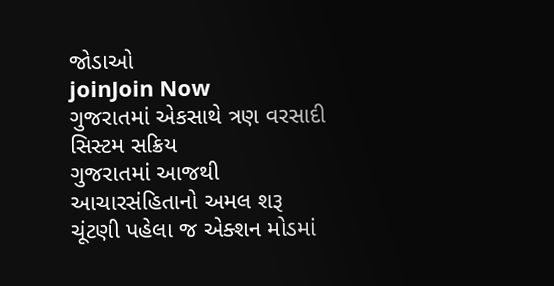જોડાઓ
joinJoin Now
ગુજરાતમાં એકસાથે ત્રણ વરસાદી સિસ્ટમ સક્રિય
ગુજરાતમાં આજથી આચારસંહિતાનો અમલ શરૂ
ચૂંટણી પહેલા જ એક્શન મોડમાં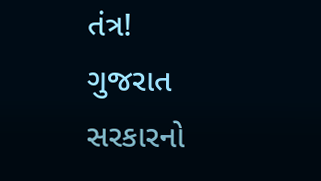તંત્ર!
ગુજરાત સરકારનો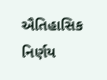ઐતિહાસિક નિર્ણય